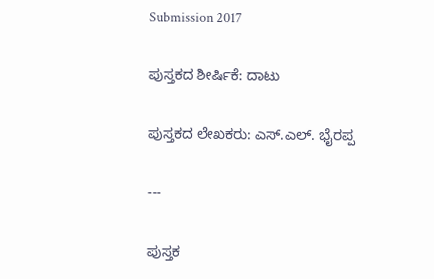Submission 2017

ಪುಸ್ತಕದ ಶೀರ್ಷಿಕೆ: ದಾಟು

ಪುಸ್ತಕದ ಲೇಖಕರು: ಎಸ್.ಎಲ್. ಭೈರಪ್ಪ

---

ಪುಸ್ತಕ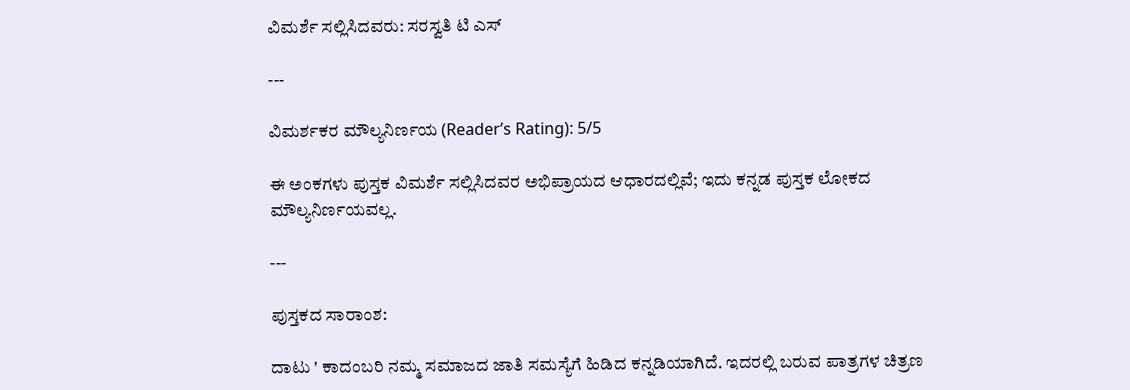ವಿಮರ್ಶೆ ಸಲ್ಲಿಸಿದವರು: ಸರಸ್ವತಿ ಟಿ ಎಸ್

---

ವಿಮರ್ಶಕರ ಮೌಲ್ಯನಿರ್ಣಯ (Reader’s Rating): 5/5

ಈ ಅಂಕಗಳು ಪುಸ್ತಕ ವಿಮರ್ಶೆ ಸಲ್ಲಿಸಿದವರ ಅಭಿಪ್ರಾಯದ ಆಧಾರದಲ್ಲಿವೆ; ಇದು ಕನ್ನಡ ಪುಸ್ತಕ ಲೋಕದ ಮೌಲ್ಯನಿರ್ಣಯವಲ್ಲ.

---

ಪುಸ್ತಕದ ಸಾರಾಂಶ:

ದಾಟು ' ಕಾದಂಬರಿ ನಮ್ಮ ಸಮಾಜದ ಜಾತಿ ಸಮಸ್ಯೆಗೆ ಹಿಡಿದ ಕನ್ನಡಿಯಾಗಿದೆ. ಇದರಲ್ಲಿ ಬರುವ ಪಾತ್ರಗಳ ಚಿತ್ರಣ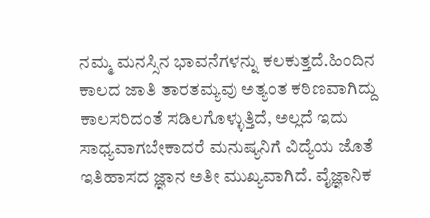ನಮ್ಮ ಮನಸ್ಸಿನ ಭಾವನೆಗಳನ್ನು ಕಲಕುತ್ತದೆ.ಹಿಂದಿನ ಕಾಲದ ಜಾತಿ ತಾರತಮ್ಯವು ಅತ್ಯಂತ ಕಠಿಣವಾಗಿದ್ದು ಕಾಲಸರಿದಂತೆ ಸಡಿಲಗೊಳ್ಳುತ್ತಿದೆ, ಅಲ್ಲದೆ ಇದು ಸಾಧ್ಯವಾಗಬೇಕಾದರೆ ಮನುಷ್ಯನಿಗೆ ವಿದ್ಯೆಯ ಜೊತೆ ಇತಿಹಾಸದ ಜ್ಞಾನ ಅತೀ ಮುಖ್ಯವಾಗಿದೆ. ವೈಜ್ಞಾನಿಕ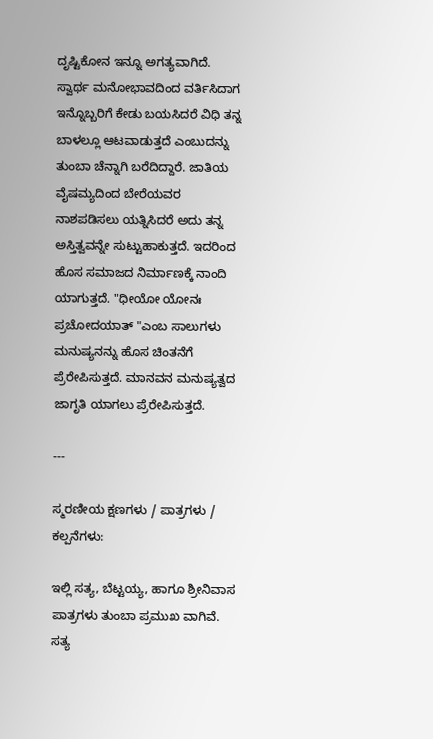ದೃಷ್ಟಿಕೋನ ಇನ್ನೂ ಅಗತ್ಯವಾಗಿದೆ. ಸ್ವಾರ್ಥ ಮನೋಭಾವದಿಂದ ವರ್ತಿಸಿದಾಗ ಇನ್ನೊಬ್ಬರಿಗೆ ಕೇಡು ಬಯಸಿದರೆ ವಿಧಿ ತನ್ನ ಬಾಳಲ್ಲೂ ಆಟವಾಡುತ್ತದೆ ಎಂಬುದನ್ನು ತುಂಬಾ ಚೆನ್ನಾಗಿ ಬರೆದಿದ್ದಾರೆ. ಜಾತಿಯ ವೈಷಮ್ಯದಿಂದ ಬೇರೆಯವರ ನಾಶಪಡಿಸಲು ಯತ್ನಿಸಿದರೆ ಅದು ತನ್ನ ಅಸ್ತಿತ್ವವನ್ನೇ ಸುಟ್ಟುಹಾಕುತ್ತದೆ. ಇದರಿಂದ ಹೊಸ ಸಮಾಜದ ನಿರ್ಮಾಣಕ್ಕೆ ನಾಂದಿ ಯಾಗುತ್ತದೆ. "ಧೀಯೋ ಯೋನಃ ಪ್ರಚೋದಯಾತ್ "ಎಂಬ ಸಾಲುಗಳು ಮನುಷ್ಯನನ್ನು ಹೊಸ ಚಿಂತನೆಗೆ ಪ್ರೆರೇಪಿಸುತ್ತದೆ. ಮಾನವನ ಮನುಷ್ಯತ್ವದ ಜಾಗೃತಿ ಯಾಗಲು ಪ್ರೆರೇಪಿಸುತ್ತದೆ.

---

ಸ್ಮರಣೀಯ ಕ್ಷಣಗಳು / ಪಾತ್ರಗಳು / ಕಲ್ಪನೆಗಳು:

ಇಲ್ಲಿ ಸತ್ಯ, ಬೆಟ್ಟಯ್ಯ, ಹಾಗೂ ಶ್ರೀನಿವಾಸ ಪಾತ್ರಗಳು ತುಂಬಾ ಪ್ರಮುಖ ವಾಗಿವೆ. ಸತ್ಯ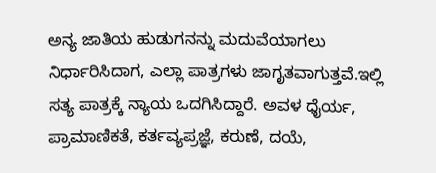ಅನ್ಯ ಜಾತಿಯ ಹುಡುಗನನ್ನು ಮದುವೆಯಾಗಲು ನಿರ್ಧಾರಿಸಿದಾಗ, ಎಲ್ಲಾ ಪಾತ್ರಗಳು ಜಾಗೃತವಾಗುತ್ತವೆ.ಇಲ್ಲಿ ಸತ್ಯ ಪಾತ್ರಕ್ಕೆ ನ್ಯಾಯ ಒದಗಿಸಿದ್ದಾರೆ. ಅವಳ ಧೈರ್ಯ, ಪ್ರಾಮಾಣಿಕತೆ, ಕರ್ತವ್ಯಪ್ರಜ್ಞೆ, ಕರುಣೆ, ದಯೆ,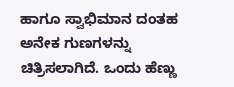ಹಾಗೂ ಸ್ವಾಭಿಮಾನ ದಂತಹ ಅನೇಕ ಗುಣಗಳನ್ನು ಚಿತ್ರಿಸಲಾಗಿದೆ. ಒಂದು ಹೆಣ್ಣು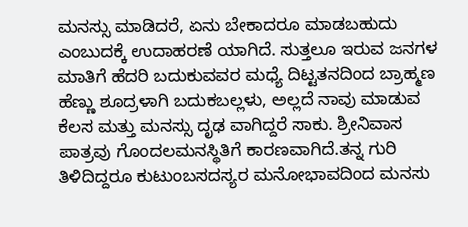ಮನಸ್ಸು ಮಾಡಿದರೆ, ಏನು ಬೇಕಾದರೂ ಮಾಡಬಹುದು ಎಂಬುದಕ್ಕೆ ಉದಾಹರಣೆ ಯಾಗಿದೆ. ಸುತ್ತಲೂ ಇರುವ ಜನಗಳ ಮಾತಿಗೆ ಹೆದರಿ ಬದುಕುವವರ ಮಧ್ಯೆ ದಿಟ್ಟತನದಿಂದ ಬ್ರಾಹ್ಮಣ ಹೆಣ್ಣು ಶೂದ್ರಳಾಗಿ ಬದುಕಬಲ್ಲಳು, ಅಲ್ಲದೆ ನಾವು ಮಾಡುವ ಕೆಲಸ ಮತ್ತು ಮನಸ್ಸು ದೃಢ ವಾಗಿದ್ದರೆ ಸಾಕು. ಶ್ರೀನಿವಾಸ ಪಾತ್ರವು ಗೊಂದಲಮನಸ್ಥಿತಿಗೆ ಕಾರಣವಾಗಿದೆ.ತನ್ನ ಗುರಿ ತಿಳಿದಿದ್ದರೂ ಕುಟುಂಬಸದಸ್ಯರ ಮನೋಭಾವದಿಂದ ಮನಸು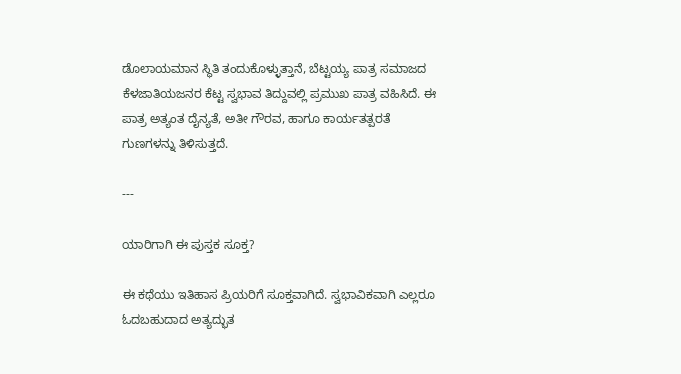ಡೊಲಾಯಮಾನ ಸ್ಥಿತಿ ತಂದುಕೊಳ್ಳುತ್ತಾನೆ, ಬೆಟ್ಟಯ್ಯ ಪಾತ್ರ ಸಮಾಜದ ಕೆಳಜಾತಿಯಜನರ ಕೆಟ್ಟ ಸ್ವಭಾವ ತಿದ್ದುವಲ್ಲಿ ಪ್ರಮುಖ ಪಾತ್ರ ವಹಿಸಿದೆ. ಈ ಪಾತ್ರ ಅತ್ಯಂತ ದೈನ್ಯತೆ, ಅತೀ ಗೌರವ, ಹಾಗೂ ಕಾರ್ಯತತ್ಪರತೆ ಗುಣಗಳನ್ನು ತಿಳಿಸುತ್ತದೆ.

---

ಯಾರಿಗಾಗಿ ಈ ಪುಸ್ತಕ ಸೂಕ್ತ?

ಈ ಕಥೆಯು ಇತಿಹಾಸ ಪ್ರಿಯರಿಗೆ ಸೂಕ್ತವಾಗಿದೆ. ಸ್ವಭಾವಿಕವಾಗಿ ಎಲ್ಲರೂ ಓದಬಹುದಾದ ಅತ್ಯದ್ಭುತ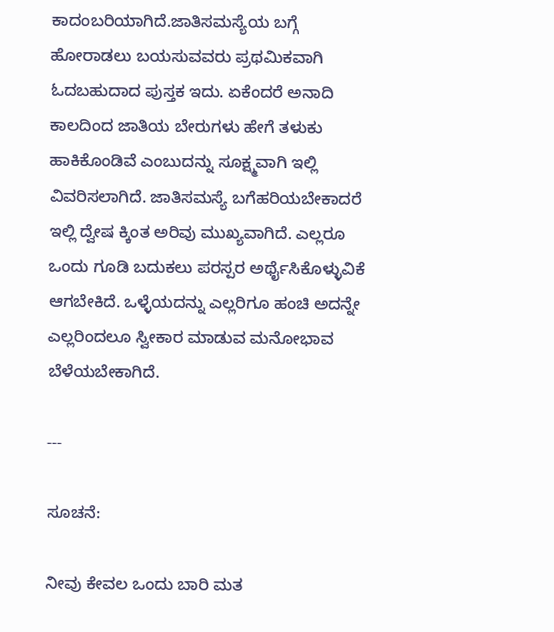ಕಾದಂಬರಿಯಾಗಿದೆ.ಜಾತಿಸಮಸ್ಯೆಯ ಬಗ್ಗೆ ಹೋರಾಡಲು ಬಯಸುವವರು ಪ್ರಥಮಿಕವಾಗಿ ಓದಬಹುದಾದ ಪುಸ್ತಕ ಇದು. ಏಕೆಂದರೆ ಅನಾದಿ ಕಾಲದಿಂದ ಜಾತಿಯ ಬೇರುಗಳು ಹೇಗೆ ತಳುಕು ಹಾಕಿಕೊಂಡಿವೆ ಎಂಬುದನ್ನು ಸೂಕ್ಷ್ಮವಾಗಿ ಇಲ್ಲಿ ವಿವರಿಸಲಾಗಿದೆ. ಜಾತಿಸಮಸ್ಯೆ ಬಗೆಹರಿಯಬೇಕಾದರೆ ಇಲ್ಲಿ ದ್ವೇಷ ಕ್ಕಿಂತ ಅರಿವು ಮುಖ್ಯವಾಗಿದೆ. ಎಲ್ಲರೂ ಒಂದು ಗೂಡಿ ಬದುಕಲು ಪರಸ್ಪರ ಅರ್ಥೈಸಿಕೊಳ್ಳುವಿಕೆ ಆಗಬೇಕಿದೆ. ಒಳ್ಳೆಯದನ್ನು ಎಲ್ಲರಿಗೂ ಹಂಚಿ ಅದನ್ನೇ ಎಲ್ಲರಿಂದಲೂ ಸ್ವೀಕಾರ ಮಾಡುವ ಮನೋಭಾವ ಬೆಳೆಯಬೇಕಾಗಿದೆ.

---

ಸೂಚನೆ:

ನೀವು ಕೇವಲ ಒಂದು ಬಾರಿ ಮತ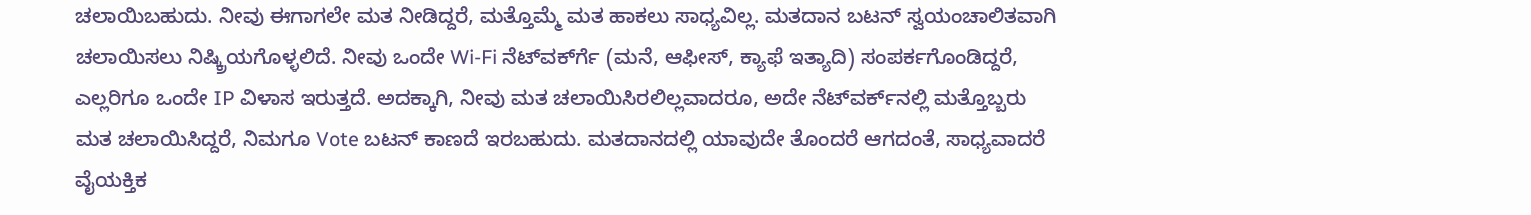ಚಲಾಯಿಬಹುದು. ನೀವು ಈಗಾಗಲೇ ಮತ ನೀಡಿದ್ದರೆ, ಮತ್ತೊಮ್ಮೆ ಮತ ಹಾಕಲು ಸಾಧ್ಯವಿಲ್ಲ. ಮತದಾನ ಬಟನ್ ಸ್ವಯಂಚಾಲಿತವಾಗಿ ಚಲಾಯಿಸಲು ನಿಷ್ಕ್ರಿಯಗೊಳ್ಳಲಿದೆ. ನೀವು ಒಂದೇ Wi-Fi ನೆಟ್‌ವರ್ಕ್‍ಗೆ (ಮನೆ, ಆಫೀಸ್, ಕ್ಯಾಫೆ ಇತ್ಯಾದಿ) ಸಂಪರ್ಕಗೊಂಡಿದ್ದರೆ, ಎಲ್ಲರಿಗೂ ಒಂದೇ IP ವಿಳಾಸ ಇರುತ್ತದೆ. ಅದಕ್ಕಾಗಿ, ನೀವು ಮತ ಚಲಾಯಿಸಿರಲಿಲ್ಲವಾದರೂ, ಅದೇ ನೆಟ್‌ವರ್ಕ್‌ನಲ್ಲಿ ಮತ್ತೊಬ್ಬರು ಮತ ಚಲಾಯಿಸಿದ್ದರೆ, ನಿಮಗೂ Vote ಬಟನ್ ಕಾಣದೆ ಇರಬಹುದು. ಮತದಾನದಲ್ಲಿ ಯಾವುದೇ ತೊಂದರೆ ಆಗದಂತೆ, ಸಾಧ್ಯವಾದರೆ ವೈಯಕ್ತಿಕ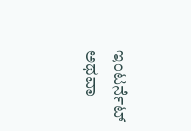ಇಂಟರ್ನೆಟ್ ಅಥವಾ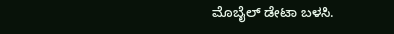ಮೊಬೈಲ್ ಡೇಟಾ ಬಳಸಿ.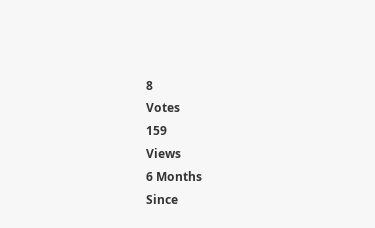8
Votes
159
Views
6 Months
Since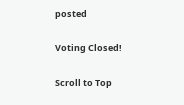posted

Voting Closed!

Scroll to Top